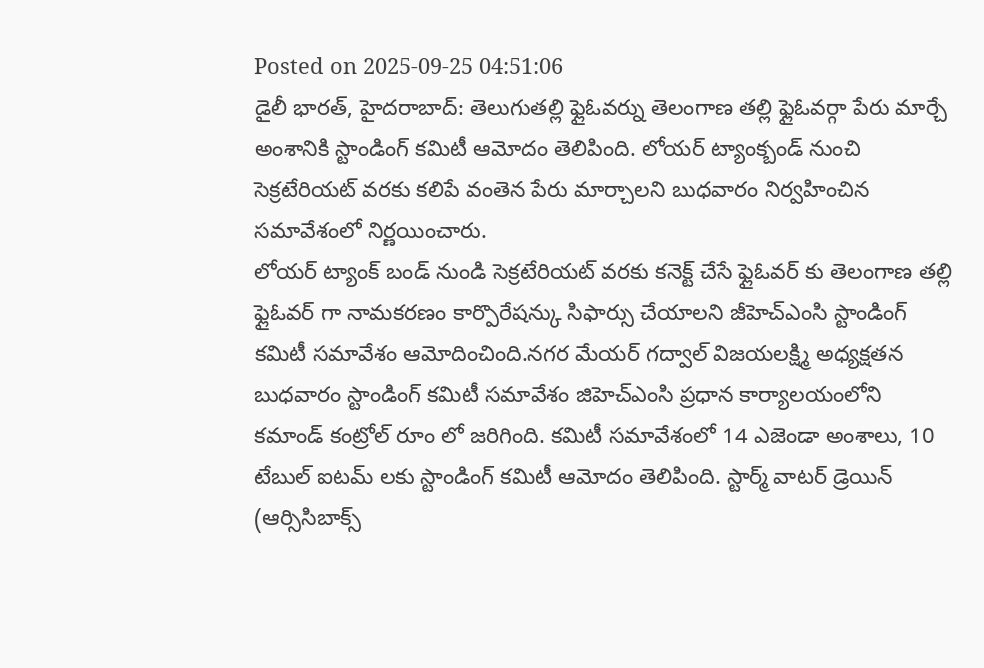Posted on 2025-09-25 04:51:06
డైలీ భారత్, హైదరాబాద్: తెలుగుతల్లి ఫ్లైఓవర్ను తెలంగాణ తల్లి ఫ్లైఓవర్గా పేరు మార్చే అంశానికి స్టాండింగ్ కమిటీ ఆమోదం తెలిపింది. లోయర్ ట్యాంక్బండ్ నుంచి సెక్రటేరియట్ వరకు కలిపే వంతెన పేరు మార్చాలని బుధవారం నిర్వహించిన సమావేశంలో నిర్ణయించారు.
లోయర్ ట్యాంక్ బండ్ నుండి సెక్రటేరియట్ వరకు కనెక్ట్ చేసే ఫ్లైఓవర్ కు తెలంగాణ తల్లి ఫ్లైఓవర్ గా నామకరణం కార్పొరేషన్కు సిఫార్సు చేయాలని జీహెచ్ఎంసి స్టాండింగ్ కమిటీ సమావేశం ఆమోదించింది.నగర మేయర్ గద్వాల్ విజయలక్ష్మి అధ్యక్షతన బుధవారం స్టాండింగ్ కమిటీ సమావేశం జిహెచ్ఎంసి ప్రధాన కార్యాలయంలోని కమాండ్ కంట్రోల్ రూం లో జరిగింది. కమిటీ సమావేశంలో 14 ఎజెండా అంశాలు, 10 టేబుల్ ఐటమ్ లకు స్టాండింగ్ కమిటీ ఆమోదం తెలిపింది. స్టార్మ్ వాటర్ డ్రెయిన్ (ఆర్సిసిబాక్స్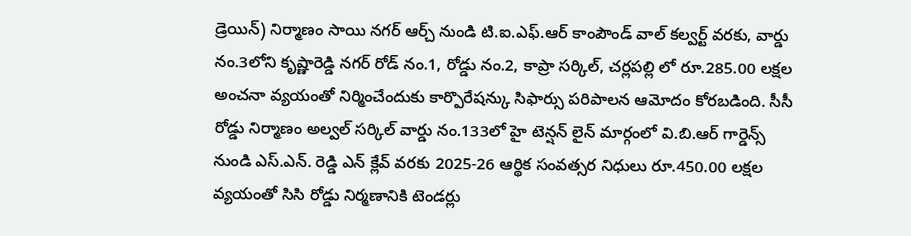డ్రెయిన్) నిర్మాణం సాయి నగర్ ఆర్చ్ నుండి టి.ఐ.ఎఫ్.ఆర్ కాంపౌండ్ వాల్ కల్వర్ట్ వరకు, వార్డు నం.3లోని కృష్ణారెడ్డి నగర్ రోడ్ నం.1, రోడ్డు నం.2, కాప్రా సర్కిల్, చర్లపల్లి లో రూ.285.00 లక్షల అంచనా వ్యయంతో నిర్మించేందుకు కార్పొరేషన్కు సిఫార్సు పరిపాలన ఆమోదం కోరబడింది. సీసీ రోడ్డు నిర్మాణం అల్వల్ సర్కిల్ వార్డు నం.133లో హై టెన్షన్ లైన్ మార్గంలో వి.బి.ఆర్ గార్డెన్స్ నుండి ఎస్.ఎన్. రెడ్డి ఎన్ క్లేవ్ వరకు 2025-26 ఆర్థిక సంవత్సర నిధులు రూ.450.00 లక్షల వ్యయంతో సిసి రోడ్డు నిర్మణానికి టెండర్లు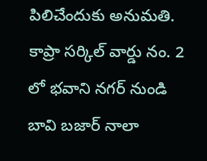పిలిచేందుకు అనుమతి.
కాప్రా సర్కిల్ వార్డు నం. 2 లో భవాని నగర్ నుండి బావి బజార్ నాలా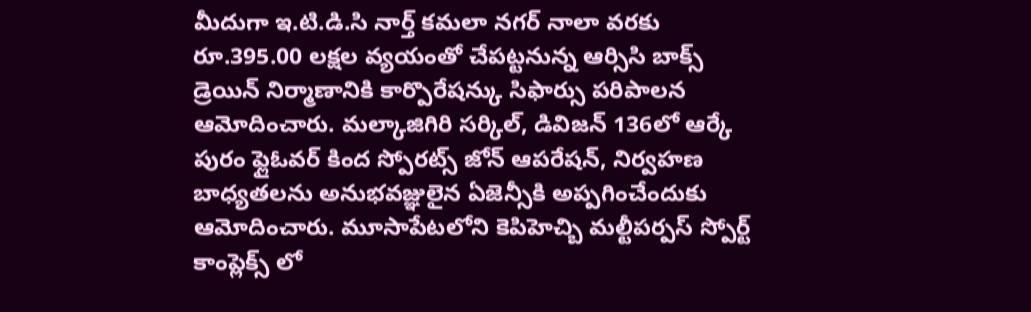మీదుగా ఇ.టి.డి.సి నార్త్ కమలా నగర్ నాలా వరకు రూ.395.00 లక్షల వ్యయంతో చేపట్టనున్న ఆర్సిసి బాక్స్ డ్రెయిన్ నిర్మాణానికి కార్పొరేషన్కు సిఫార్సు పరిపాలన ఆమోదించారు. మల్కాజిగిరి సర్కిల్, డివిజన్ 136లో ఆర్కే పురం ఫ్లైఓవర్ కింద స్పోరట్స్ జోన్ ఆపరేషన్, నిర్వహణ బాధ్యతలను అనుభవజ్ఞులైన ఏజెన్సీకి అప్పగించేందుకు ఆమోదించారు. మూసాపేటలోని కెపిహెచ్బి మల్టీపర్పస్ స్పోర్ట్ కాంప్లెక్స్ లో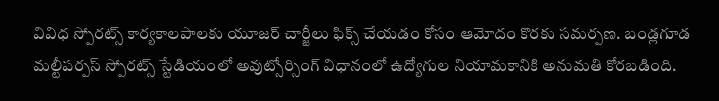వివిధ స్పోరట్స్ కార్యకాలపాలకు యూజర్ చార్జీలు ఫిక్స్ చేయడం కోసం ఆమోదం కొరకు సమర్పణ. బండ్లగూడ మల్టీపర్పస్ స్పోరట్స్ స్టేడియంలో అవుట్సోర్సింగ్ విధానంలో ఉద్యోగుల నియామకానికి అనుమతి కోరబడింది.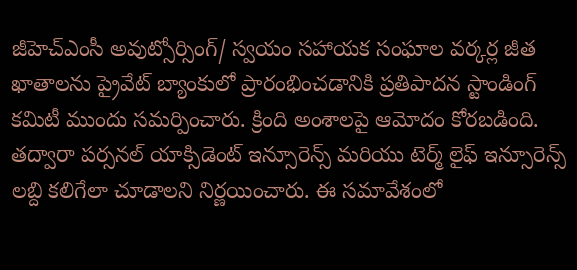జీహెచ్ఎంసీ అవుట్సోర్సింగ్/ స్వయం సహాయక సంఘాల వర్కర్ల జీత ఖాతాలను ప్రైవేట్ బ్యాంకులో ప్రారంభించడానికి ప్రతిపాదన స్టాండింగ్ కమిటీ ముందు సమర్పించారు. క్రింది అంశాలపై ఆమోదం కోరబడింది. తద్వారా పర్సనల్ యాక్సిడెంట్ ఇన్సూరెన్స్ మరియు టెర్మ్ లైఫ్ ఇన్సూరెన్స్ లబ్ది కలిగేలా చూడాలని నిర్ణయించారు. ఈ సమావేశంలో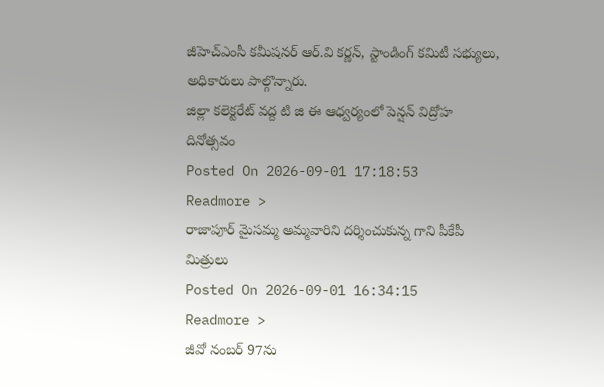జీహెచ్ఎంసీ కమీషనర్ ఆర్.వి కర్ణన్, స్టాండింగ్ కమిటీ సభ్యులు, అధికారులు పాల్గొన్నారు.
జిల్లా కలెక్టరేట్ వద్ద టి జి ఈ ఆధ్వర్యంలో పెన్షన్ విద్రోహ దినోత్సవం
Posted On 2026-09-01 17:18:53
Readmore >
రాజాపూర్ మైసమ్మ అమ్మవారిని దర్శించుకున్న గాని పీకేపీ మిత్రులు
Posted On 2026-09-01 16:34:15
Readmore >
జీవో నంబర్ 97ను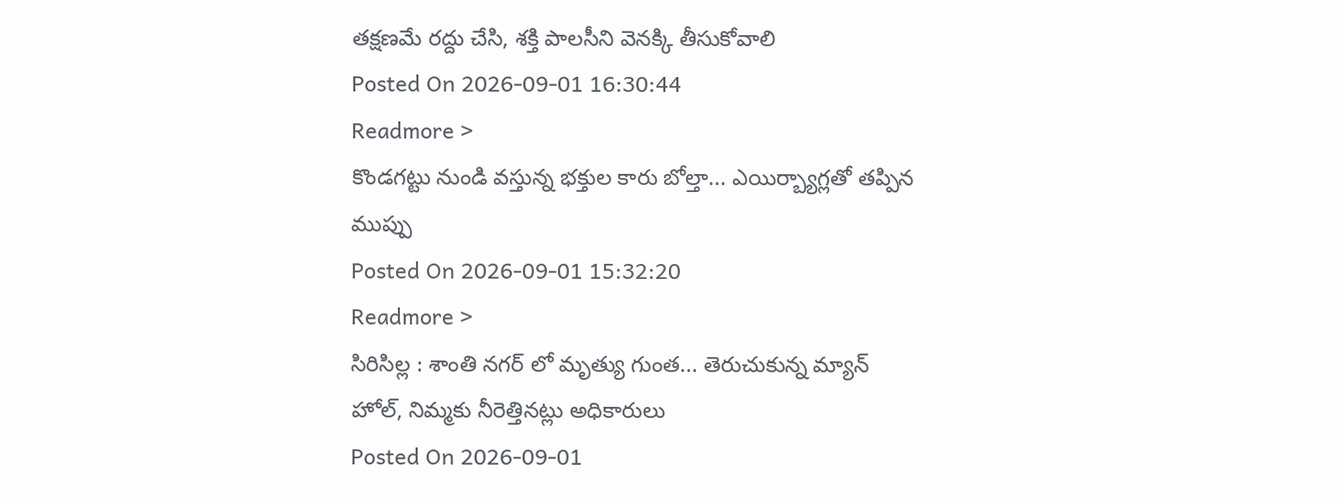తక్షణమే రద్దు చేసి, శక్తి పాలసీని వెనక్కి తీసుకోవాలి
Posted On 2026-09-01 16:30:44
Readmore >
కొండగట్టు నుండి వస్తున్న భక్తుల కారు బోల్తా... ఎయిర్బ్యాగ్లతో తప్పిన ముప్పు
Posted On 2026-09-01 15:32:20
Readmore >
సిరిసిల్ల : శాంతి నగర్ లో మృత్యు గుంత... తెరుచుకున్న మ్యాన్ హోల్, నిమ్మకు నీరెత్తినట్లు అధికారులు
Posted On 2026-09-01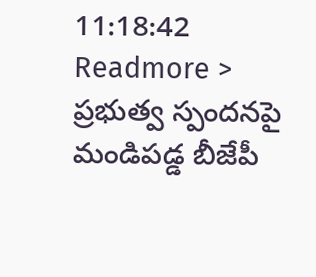11:18:42
Readmore >
ప్రభుత్వ స్పందనపై మండిపడ్డ బీజేపీ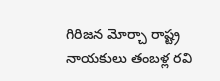గిరిజన మోర్చా రాష్ట్ర నాయకులు తంబళ్ల రవి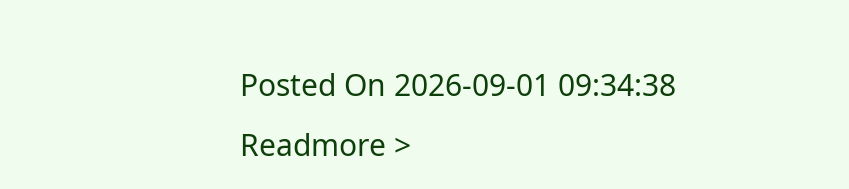Posted On 2026-09-01 09:34:38
Readmore >